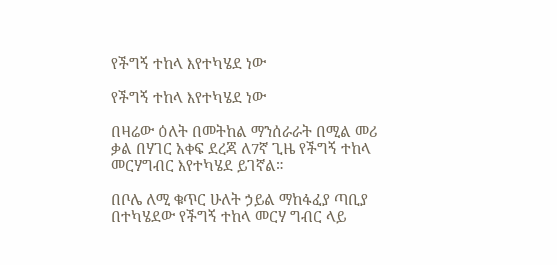የችግኝ ተከላ እየተካሄደ ነው

የችግኝ ተከላ እየተካሄደ ነው

በዛሬው ዕለት በመትከል ማንሰራራት በሚል መሪ ቃል በሃገር አቀፍ ደረጃ ለ7ኛ ጊዜ የችግኝ ተከላ መርሃግብር እየተካሄደ ይገኛል።

በቦሌ ለሚ ቁጥር ሁለት ኃይል ማከፋፈያ ጣቢያ በተካሄደው የችግኝ ተከላ መርሃ ግብር ላይ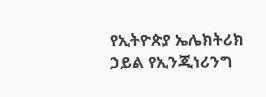የኢትዮጵያ ኤሌክትሪክ ኃይል የኢንጂነሪንግ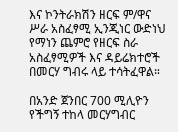እና ኮንትራክሽን ዘርፍ ም/ዋና ሥራ አስፈፃሚ ኢንጂነር ውድነህ የማነን ጨምሮ የዘርፍ ስራ አስፈፃሚዎች እና ዳይሬክተሮች በመርሃ ግብሩ ላይ ተሳትፈዋል።

በአንድ ጀንበር 700 ሚሊዮን የችግኝ ተከላ መርሃግብር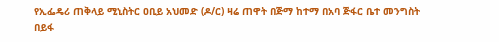የኢፌዴሪ ጠቅላይ ሚኒስትር ዐቢይ አህመድ (ዶ/ር) ዛሬ ጠዋት በጅማ ከተማ በአባ ጅፋር ቤተ መንግስት በይፋ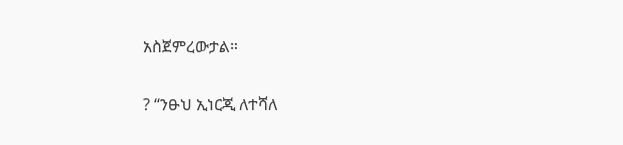አስጀምረውታል።

? “ንፁህ ኢነርጂ ለተሻለ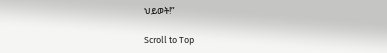ህይወት!”

Scroll to Top